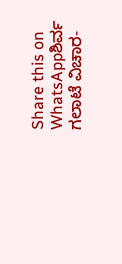Share this on WhatsAppಶಿರ್ವ ಗಲಾಟೆ ವಿಚಾರ-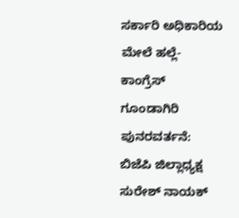ಸರ್ಕಾರಿ ಅಧಿಕಾರಿಯ ಮೇಲೆ ಹಲ್ಲೆ-ಕಾಂಗ್ರೆಸ್ ಗೂಂಡಾಗಿರಿ ಪುನರವರ್ತನೆ: ಬಿಜೆಪಿ ಜಿಲ್ಲಾಧ್ಯಕ್ಷ ಸುರೇಶ್ ನಾಯಕ್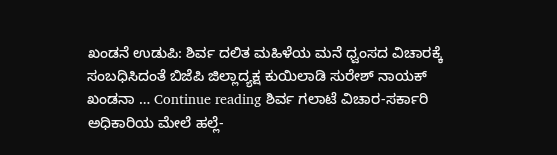ಖಂಡನೆ ಉಡುಪಿ: ಶಿರ್ವ ದಲಿತ ಮಹಿಳೆಯ ಮನೆ ಧ್ವಂಸದ ವಿಚಾರಕ್ಕೆ ಸಂಬಧಿಸಿದಂತೆ ಬಿಜೆಪಿ ಜಿಲ್ಲಾದ್ಯಕ್ಷ ಕುಯಿಲಾಡಿ ಸುರೇಶ್ ನಾಯಕ್ ಖಂಡನಾ … Continue reading ಶಿರ್ವ ಗಲಾಟೆ ವಿಚಾರ-ಸರ್ಕಾರಿ ಅಧಿಕಾರಿಯ ಮೇಲೆ ಹಲ್ಲೆ-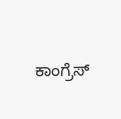ಕಾಂಗ್ರೆಸ್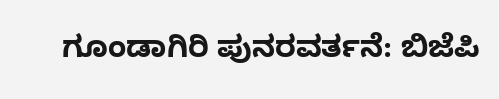ಗೂಂಡಾಗಿರಿ ಪುನರವರ್ತನೆ: ಬಿಜೆಪಿ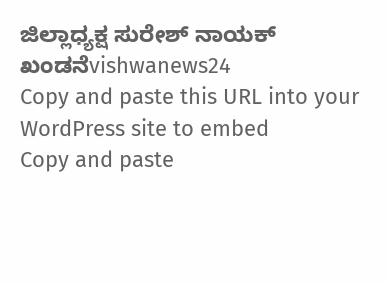ಜಿಲ್ಲಾಧ್ಯಕ್ಷ ಸುರೇಶ್ ನಾಯಕ್ ಖಂಡನೆvishwanews24
Copy and paste this URL into your WordPress site to embed
Copy and paste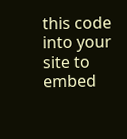this code into your site to embed